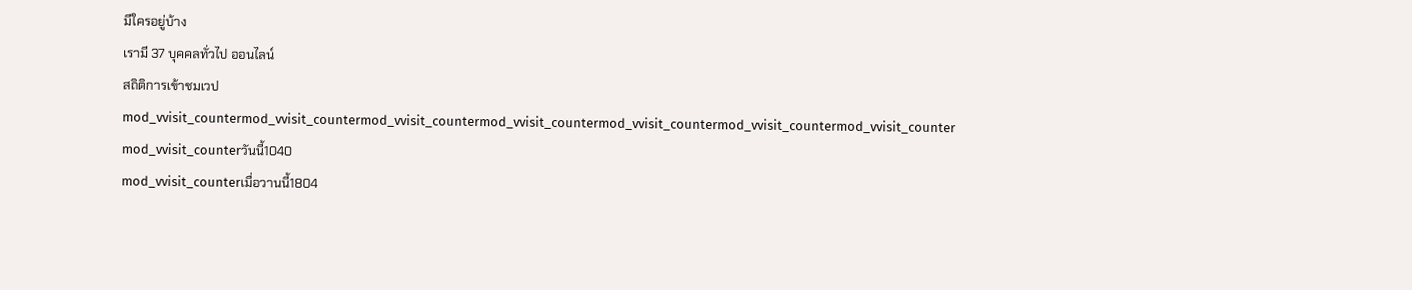มีใครอยู่บ้าง
เรามี 37 บุคคลทั่วไป ออนไลน์
สถิติการเข้าชมเวป
mod_vvisit_countermod_vvisit_countermod_vvisit_countermod_vvisit_countermod_vvisit_countermod_vvisit_countermod_vvisit_counter
mod_vvisit_counterวันนี้1040
mod_vvisit_counterเมื่อวานนี้1804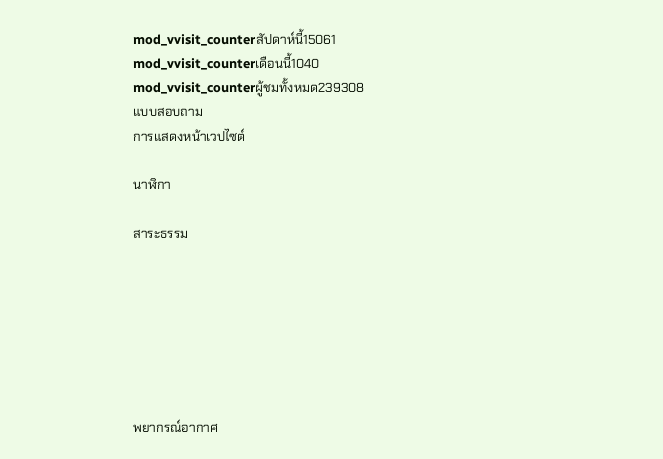mod_vvisit_counterสัปดาห์นี้15061
mod_vvisit_counterเดือนนี้1040
mod_vvisit_counterผู้ชมทั้งหมด239308
แบบสอบถาม
การแสดงหน้าเวปไซต์

นาฬิกา

สาระธรรม







พยากรณ์อากาศ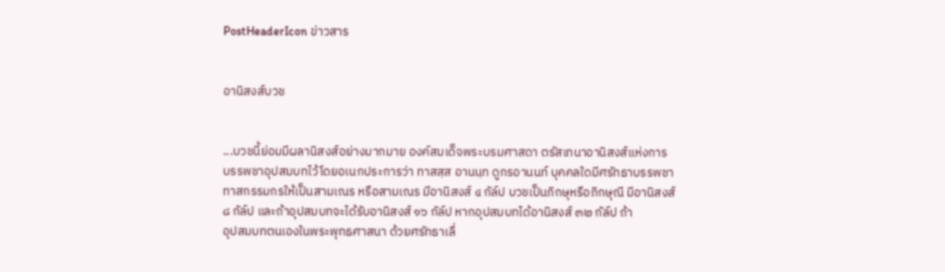PostHeaderIcon ข่าวสาร


อานิสงส์บวช


...บวชนี้ย่อมมีผลานิสงส์อย่างมากมาย องค์สมเด็จพระบรมศาสดา ตรัสเทนาอานิสงส์แห่งการ
บรรพชาอุปสมบทไว้โดยอเนกประการว่า ทาสสฺส อานนฺท ดูกรอานนท์ บุคคลใดมีศรัทธาบรรพชา
ทาสกรรมกรให้เป็นสามเณร หรือสามเณร มีอานิสงส์ ๔ กัล์ป บวชเป็นภิกษุหรือภิกษุณี มีอานิสงส์
๘ กัล์ป และถ้าอุปสมบทจะได้รับอานิสงส์ ๑๖ กัล์ป หากอุปสมบทได้อานิสงส์ ๓๒ กัล์ป ถ้า
อุปสมบทตนเองในพระพุทธศาสนา ด้วยศรัทธาเลื่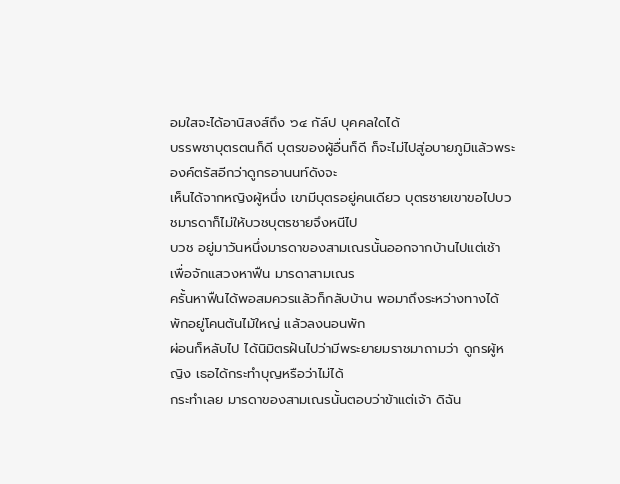อมใสจะได้อานิสงส์ถึง ๖๔ กัล์ป บุคคลใดได้
บรรพชาบุตรตนก็ดี บุตรของผู้อื่นก็ดี ก็จะไม่ไปสู่อบายภูมิแล้วพระองค์ตรัสอีกว่าดูกรอานนท์ดังจะ
เห็นได้จากหญิงผู้หนึ่ง เขามีบุตรอยู่คนเดียว บุตรชายเขาขอไปบวชมารดาก็ไม่ให้บวชบุตรชายจึงหนีไป
บวช อยู่มาวันหนึ่งมารดาของสามเณรนั้นออกจากบ้านไปแต่เช้า เพื่อจักแสวงหาฟืน มารดาสามเณร
ครั้นหาฟืนได้พอสมควรแล้วก็กลับบ้าน พอมาถึงระหว่างทางได้พักอยู่โคนต้นไม้ใหญ่ แล้วลงนอนพัก
ผ่อนก็หลับไป ได้นิมิตรฝันไปว่ามีพระยายมราชมาถามว่า ดูกรผู้หญิง เธอได้กระทำบุญหรือว่าไม่ได้
กระทำเลย มารดาของสามเณรนั้นตอบว่าข้าแต่เจ้า ดิฉัน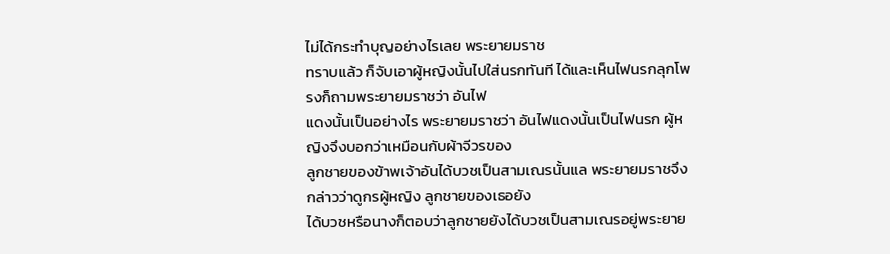ไม่ได้กระทำบุญอย่างไรเลย พระยายมราช
ทราบแล้ว ก็จับเอาผู้หญิงนั้นไปใส่นรกทันที ได้และเห็นไฟนรกลุกโพรงก็ถามพระยายมราชว่า อันไฟ
แดงนั้นเป็นอย่างไร พระยายมราชว่า อันไฟแดงนั้นเป็นไฟนรก ผู้หญิงจึงบอกว่าเหมือนกับผ้าจีวรของ
ลูกชายของข้าพเจ้าอันได้บวชเป็นสามเณรนั้นแล พระยายมราชจึงกล่าวว่าดูกรผู้หญิง ลูกชายของเธอยัง
ได้บวชหรือนางก็ตอบว่าลูกชายยังได้บวชเป็นสามเณรอยู่พระยาย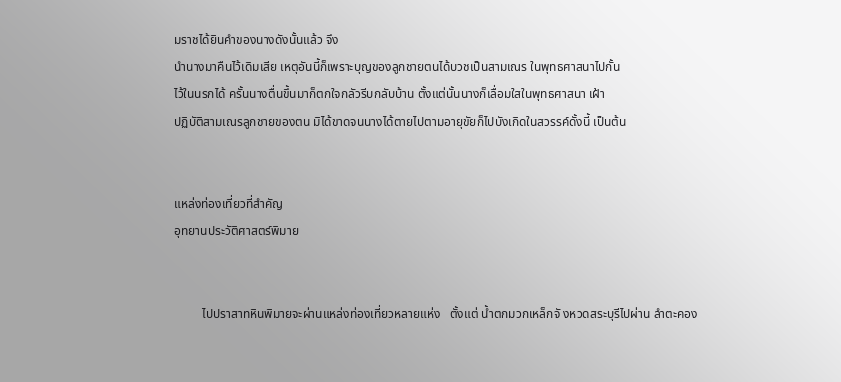มราชได้ยินคำของนางดังนั้นแล้ว จึง
นำนางมาคืนไว้เดิมเสีย เหตุอันนี้ก็เพราะบุญของลูกชายตนได้บวชเป็นสามเณร ในพุทธศาสนาไปกั้น
ไว้ในนรกได้ ครั้นนางตื่นขึ้นมาก็ตกใจกลัวรีบกลับบ้าน ตั้งแต่นั้นนางก็เลื่อมใสในพุทธศาสนา เฝ้า
ปฏิบัติสามเณรลูกชายของตน มิได้ขาดจนนางได้ตายไปตามอายุขัยก็ไปบังเกิดในสวรรค์ดั้งนี้ เป็นต้น


แหล่งท่องเที่ยวที่สำคัญ
อุทยานประวัติศาสตร์พิมาย


         ไปปราสาทหินพิมายจะผ่านแหล่งท่องเที่ยวหลายแห่ง   ตั้งแต่ น้ำตกมวกเหล็กจั งหวดสระบุรีไปผ่าน ลำตะคอง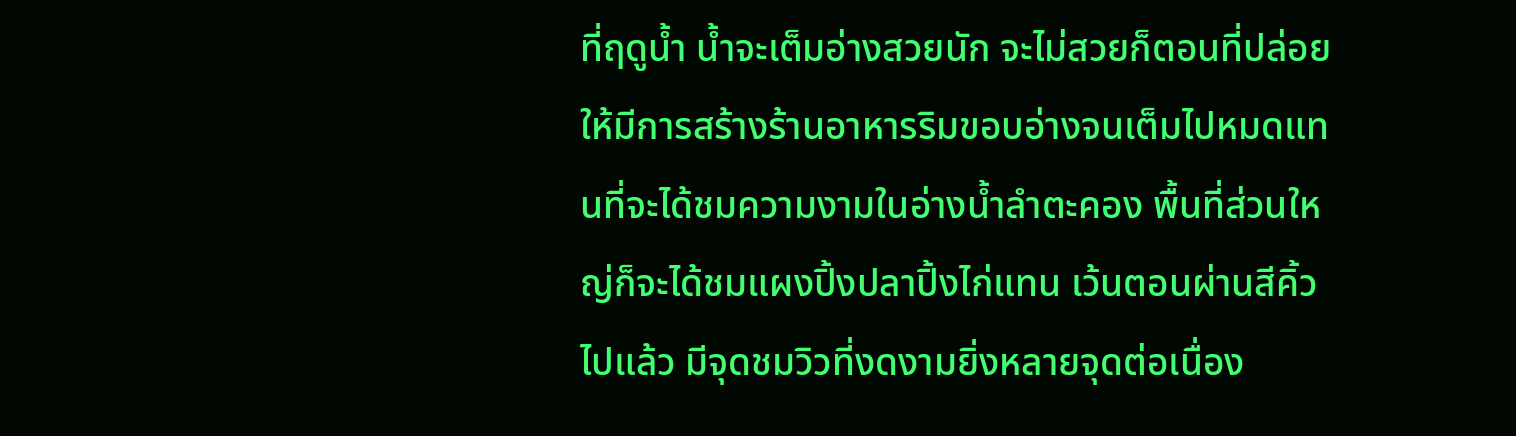ที่ฤดูน้ำ น้ำจะเต็มอ่างสวยนัก จะไม่สวยก็ตอนที่ปล่อยให้มีการสร้างร้านอาหารริมขอบอ่างจนเต็มไปหมดแทนที่จะได้ชมความงามในอ่างน้ำลำตะคอง พื้นที่ส่วนใหญ่ก็จะได้ชมแผงปิ้งปลาปิ้งไก่แทน เว้นตอนผ่านสีคิ้วไปแล้ว มีจุดชมวิวที่งดงามยิ่งหลายจุดต่อเนื่อง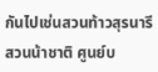กันไปเช่นสวนท้าวสุรนารี สวนน้าชาติ ศูนย์บ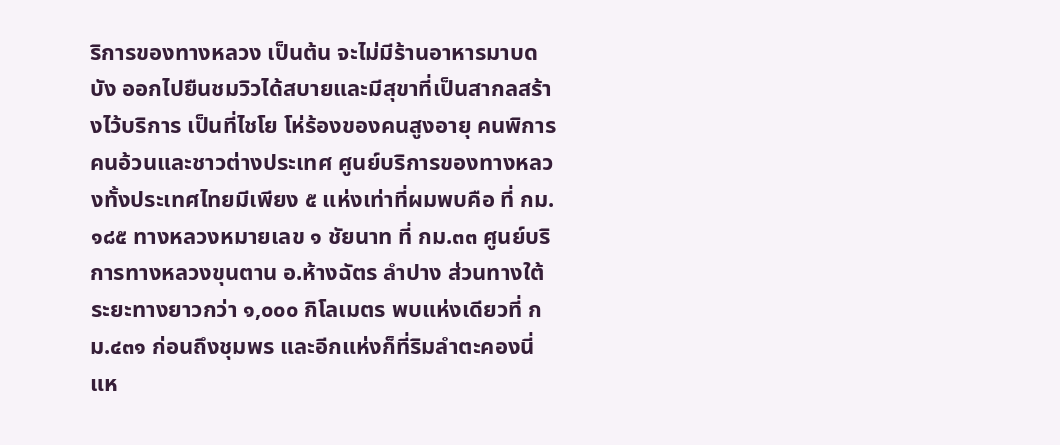ริการของทางหลวง เป็นต้น จะไม่มีร้านอาหารมาบดบัง ออกไปยืนชมวิวได้สบายและมีสุขาที่เป็นสากลสร้างไว้บริการ เป็นที่ไชโย โห่ร้องของคนสูงอายุ คนพิการคนอ้วนและชาวต่างประเทศ ศูนย์บริการของทางหลวงทั้งประเทศไทยมีเพียง ๕ แห่งเท่าที่ผมพบคือ ที่ กม.๑๘๕ ทางหลวงหมายเลข ๑ ชัยนาท ที่ กม.๓๓ ศูนย์บริการทางหลวงขุนตาน อ.ห้างฉัตร ลำปาง ส่วนทางใต้ระยะทางยาวกว่า ๑,๐๐๐ กิโลเมตร พบแห่งเดียวที่ กม.๔๓๑ ก่อนถึงชุมพร และอีกแห่งก็ที่ริมลำตะคองนี่แห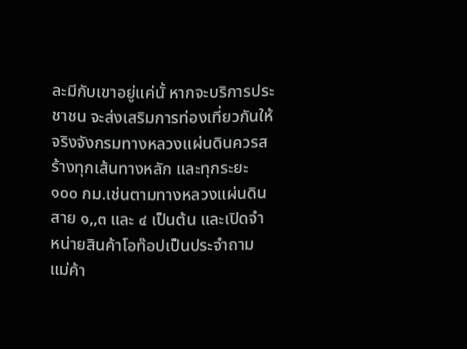ละมีกับเขาอยู่แค่นั้ หากจะบริการประชาชน จะส่งเสริมการท่องเที่ยวกันให้จริงจังกรมทางหลวงแผ่นดินควรสร้างทุกเส้นทางหลัก และทุกระยะ ๑๐๐ กม.เช่นตามทางหลวงแผ่นดินสาย ๑,,๓ และ ๔ เป็นต้น และเปิดจำหน่ายสินค้าโอท๊อปเป็นประจำถามแม่ค้า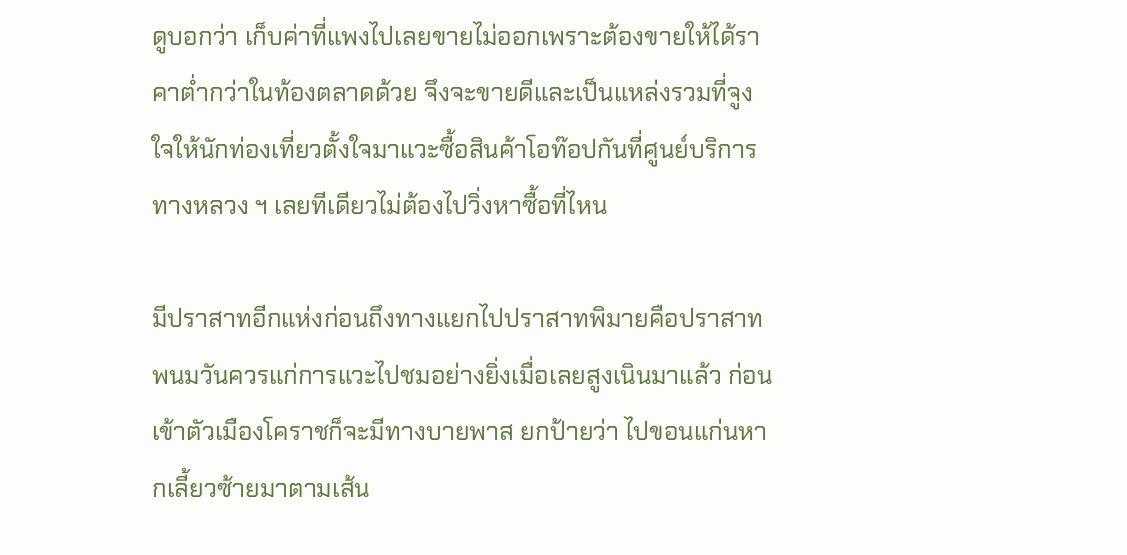ดูบอกว่า เก็บค่าที่แพงไปเลยขายไม่ออกเพราะต้องขายให้ได้ราคาต่ำกว่าในท้องตลาดด้วย จึงจะขายดีและเป็นแหล่งรวมที่จูงใจให้นักท่องเที่ยวตั้งใจมาแวะซื้อสินค้าโอท๊อปกันที่ศูนย์บริการทางหลวง ฯ เลยทีเดียวไม่ต้องไปวิ่งหาซื้อที่ไหน

มีปราสาทอีกแห่งก่อนถึงทางแยกไปปราสาทพิมายคือปราสาทพนมวันควรแก่การแวะไปชมอย่างยิ่งเมื่อเลยสูงเนินมาแล้ว ก่อนเข้าตัวเมืองโคราชก็จะมีทางบายพาส ยกป้ายว่า ไปขอนแก่นหากเลี้ยวซ้ายมาตามเส้น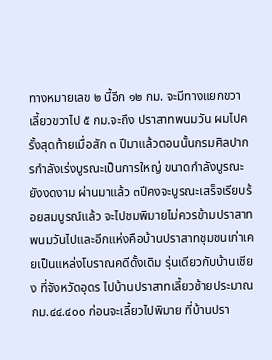ทางหมายเลข ๒ นี้อีก ๑๒ กม. จะมีทางแยกขวา เลี้ยวขวาไป ๕ กม.จะถึง ปราสาทพนมวัน ผมไปครั้งสุดท้ายเมื่อสัก ๓ ปีมาแล้วตอนนั้นกรมศิลปากรกำลังเร่งบูรณะเป็นการใหญ่ ขนาดกำลังบูรณะยังงดงาม ผ่านมาแล้ว ๓ปีคงจะบูรณะเสร็จเรียบร้อยสมบูรณ์แล้ว จะไปชมพิมายไม่ควรข้ามปราสาทพนมวันไปและอีกแห่งคือบ้านปราสาทชุมชนเก่าเคยเป็นแหล่งโบราณคดีดั้งเดิม รุ่นเดียวกับบ้านเชียง ที่จังหวัดอุดร ไปบ้านปราสาทเลี้ยวซ้ายประมาณ กม.๔๔.๔๐๐ ก่อนจะเลี้ยวไปพิมาย ที่บ้านปรา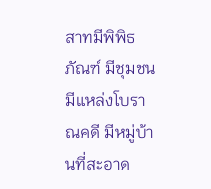สาทมีพิพิธภัณฑ์ มีชุมชน มีแหล่งโบราณคดี มีหมู่บ้านที่สะอาด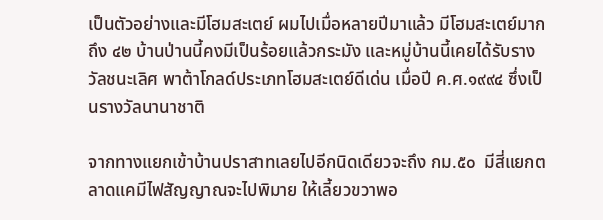เป็นตัวอย่างและมีโฮมสะเตย์ ผมไปเมื่อหลายปีมาแล้ว มีโฮมสะเตย์มากถึง ๔๒ บ้านป่านนี้คงมีเป็นร้อยแล้วกระมัง และหมู่บ้านนี้เคยได้รับรางวัลชนะเลิศ พาต้าโกลด์ประเภทโฮมสะเตย์ดีเด่น เมื่อปี ค.ศ.๑๙๙๔ ซึ่งเป็นรางวัลนานาชาติ

จากทางแยกเข้าบ้านปราสาทเลยไปอีกนิดเดียวจะถึง กม.๕๐  มีสี่แยกตลาดแคมีไฟสัญญาณจะไปพิมาย ให้เลี้ยวขวาพอ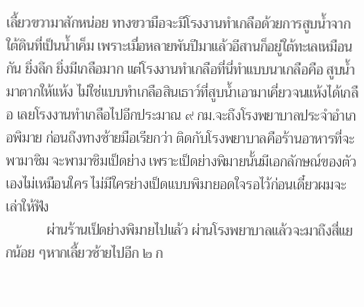เลี้ยวขวามาสักหน่อย ทางขวามือจะมีโรงงานทำเกลือด้วยการสูบน้ำจากใต้ดินที่เป็นน้ำเค็ม เพราะเมื่อหลายพันปีมาแล้วอีสานก็อยู่ใต้ทะเลเหมือนกัน ยิ่งลึก ยิ่งมีเกลือมาก แต่โรงงานทำเกลือที่นี่ทำแบบนาเกลือคือ สูบน้ำมาตากให้แห้ง ไม่ใช่แบบทำเกลือสินเธาว์ที่สูบน้ำเอามาเคี่ยวจนแห้งได้เกลือ เลยโรงงานทำเกลือไปอีกประมาณ ๙ กม.จะถึงโรงพยาบาลประจำอำเภอพิมาย ก่อนถึงทางซ้ายมือเรียกว่า ติดกับโรงพยาบาลคือร้านอาหารที่จะพามาชิม จะพามาชิมเป็ดย่าง เพราะเป็ดย่างพิมายนั้นมีเอกลักษณ์ของตัวเองไม่เหมือนใคร ไม่มีใครย่างเป็ดแบบพิมายอดใจรอไว้ก่อนเดี๋ยวผมจะเล่าให้ฟัง
            ผ่านร้านเป็ดย่างพิมายไปแล้ว ผ่านโรงพยาบาลแล้วจะมาถึงสี่แยกน้อย ๆหากเลี้ยวซ้ายไปอีก ๒ ก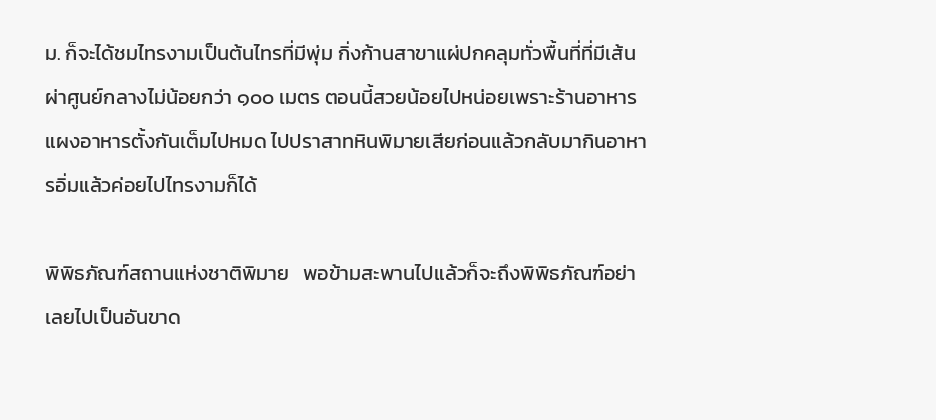ม. ก็จะได้ชมไทรงามเป็นต้นไทรที่มีพุ่ม กิ่งก้านสาขาแผ่ปกคลุมทั่วพื้นที่ที่มีเส้นผ่าศูนย์กลางไม่น้อยกว่า ๑๐๐ เมตร ตอนนี้สวยน้อยไปหน่อยเพราะร้านอาหารแผงอาหารตั้งกันเต็มไปหมด ไปปราสาทหินพิมายเสียก่อนแล้วกลับมากินอาหารอิ่มแล้วค่อยไปไทรงามก็ได้

พิพิธภัณฑ์สถานแห่งชาติพิมาย   พอข้ามสะพานไปแล้วก็จะถึงพิพิธภัณฑ์อย่าเลยไปเป็นอันขาด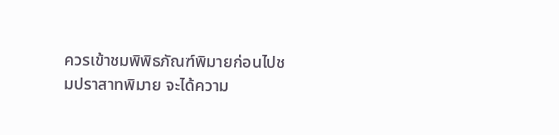ควรเข้าชมพิพิธภัณฑ์พิมายก่อนไปชมปราสาทพิมาย จะได้ความ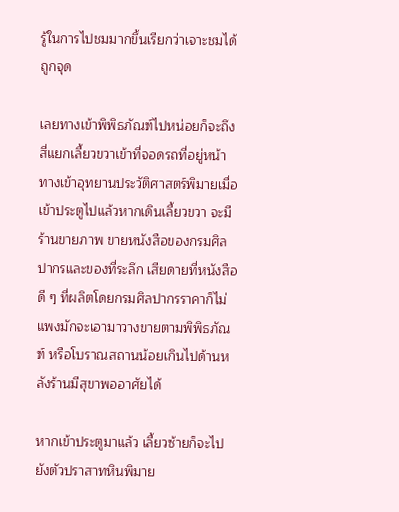รู้ในการไปชมมากขึ้นเรียกว่าเจาะชมได้ถูกจุด

เลยทางเข้าพิพิธภัณฑ์ไปหน่อยก็จะถึงสี่แยกเลี้ยวขวาเข้าที่จอดรถที่อยู่หน้าทางเข้าอุทยานประวัติศาสตร์พิมายเมื่อเข้าประตูไปแล้วหากเดินเลี้ยวขวา จะมีร้านขายภาพ ขายหนังสือของกรมศิลปากรและของที่ระลึก เสียดายที่หนังสือดี ๆ ที่ผลิตโดยกรมศิลปากรราคาก็ไม่แพงมักจะเอามาวางขายตามพิพิธภัณฑ์ หรือโบราณสถานน้อยเกินไปด้านหลังร้านมีสุขาพออาศัยได้

หากเข้าประตูมาแล้ว เลี้ยวซ้ายก็จะไปยังตัวปราสาทหินพิมาย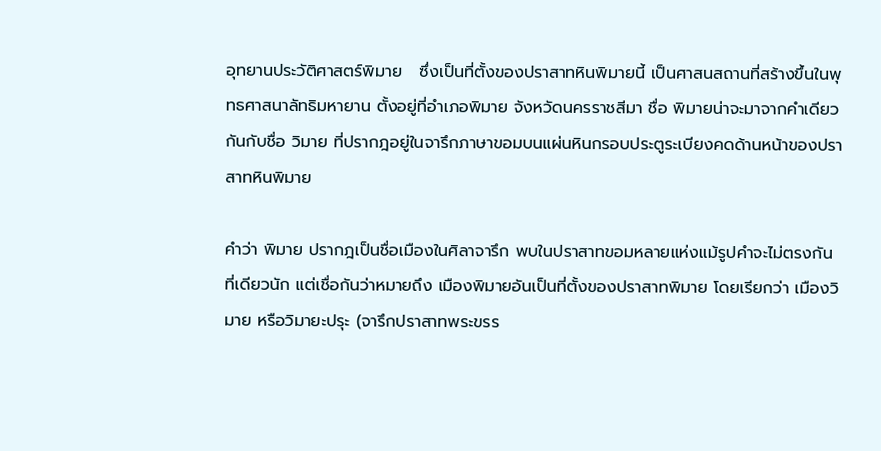อุทยานประวัติศาสตร์พิมาย   ซึ่งเป็นที่ตั้งของปราสาทหินพิมายนี้ เป็นศาสนสถานที่สร้างขึ้นในพุทธศาสนาลัทธิมหายาน ตั้งอยู่ที่อำเภอพิมาย จังหวัดนครราชสีมา ชื่อ พิมายน่าจะมาจากคำเดียวกันกับชื่อ วิมาย ที่ปรากฎอยู่ในจารึกภาษาขอมบนแผ่นหินกรอบประตูระเบียงคดด้านหน้าของปราสาทหินพิมาย

คำว่า พิมาย ปรากฎเป็นชื่อเมืองในศิลาจารึก พบในปราสาทขอมหลายแห่งแม้รูปคำจะไม่ตรงกันที่เดียวนัก แต่เชื่อกันว่าหมายถึง เมืองพิมายอันเป็นที่ตั้งของปราสาทพิมาย โดยเรียกว่า เมืองวิมาย หรือวิมายะปรุะ (จารึกปราสาทพระขรร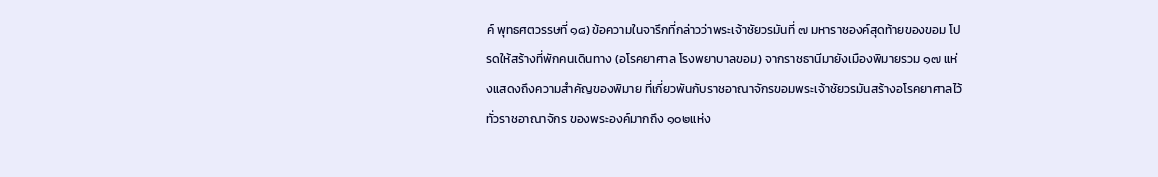ค์ พุทธศตวรรษที่ ๑๘) ข้อความในจารึกที่กล่าวว่าพระเจ้าชัยวรมันที่ ๗ มหาราชองค์สุดท้ายของขอม โปรดให้สร้างที่พักคนเดินทาง (อโรคยาศาล โรงพยาบาลขอม) จากราชธานีมายังเมืองพิมายรวม ๑๗ แห่งแสดงถึงความสำคัญของพิมาย ที่เกี่ยวพันกับราชอาณาจักรขอมพระเจ้าชัยวรมันสร้างอโรคยาศาลไว้ทั่วราชอาณาจักร ของพระองค์มากถึง ๑๐๒แห่ง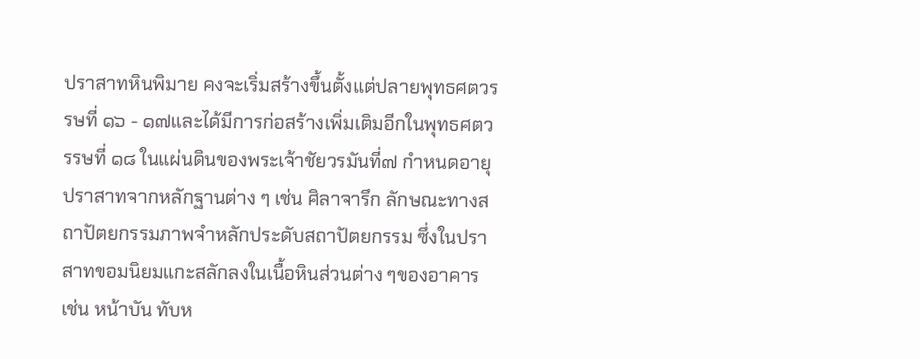ปราสาทหินพิมาย คงจะเริ่มสร้างขึ้นตั้งแต่ปลายพุทธศตวรรษที่ ๑๖ - ๑๗และได้มีการก่อสร้างเพิ่มเติมอีกในพุทธศตวรรษที่ ๑๘ ในแผ่นดินของพระเจ้าชัยวรมันที่๗ กำหนดอายุปราสาทจากหลักฐานต่าง ๆ เช่น ศิลาจารึก ลักษณะทางสถาปัตยกรรมภาพจำหลักประดับสถาปัตยกรรม ซึ่งในปราสาทขอมนิยมแกะสลักลงในเนื้อหินส่วนต่าง ๆของอาคาร เช่น หน้าบัน ทับห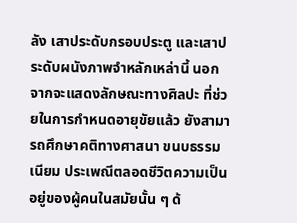ลัง เสาประดับกรอบประตู และเสาประดับผนังภาพจำหลักเหล่านี้ นอกจากจะแสดงลักษณะทางศิลปะ ที่ช่วยในการกำหนดอายุขัยแล้ว ยังสามารถศึกษาคติทางศาสนา ขนบธรรมเนียม ประเพณีตลอดชีวิตความเป็นอยู่ของผู้คนในสมัยนั้น ๆ ด้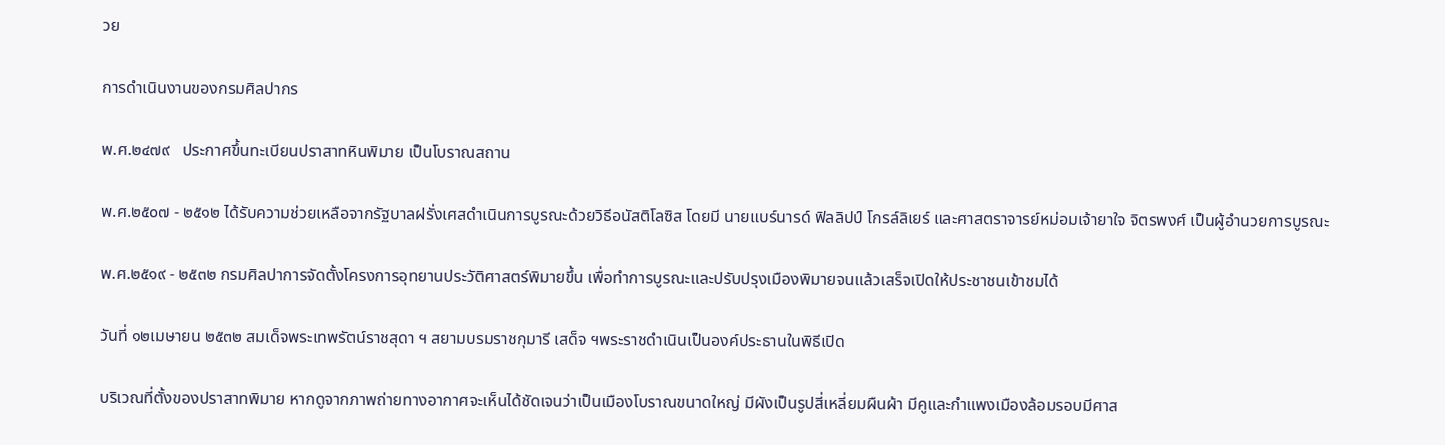วย

การดำเนินงานของกรมศิลปากร

พ.ศ.๒๔๗๙   ประกาศขึ้นทะเบียนปราสาทหินพิมาย เป็นโบราณสถาน

พ.ศ.๒๕๐๗ - ๒๕๑๒ ได้รับความช่วยเหลือจากรัฐบาลฝรั่งเศสดำเนินการบูรณะด้วยวิธีอนัสติโลซิส โดยมี นายแบร์นารด์ ฟิลลิปป์ โกรล์ลิเยร์ และศาสตราจารย์หม่อมเจ้ายาใจ จิตรพงศ์ เป็นผู้อำนวยการบูรณะ

พ.ศ.๒๕๑๙ - ๒๕๓๒ กรมศิลปาการจัดตั้งโครงการอุทยานประวัติศาสตร์พิมายขึ้น เพื่อทำการบูรณะและปรับปรุงเมืองพิมายจนแล้วเสร็จเปิดให้ประชาชนเข้าชมได้

วันที่ ๑๒เมษายน ๒๕๓๒ สมเด็จพระเทพรัตน์ราชสุดา ฯ สยามบรมราชกุมารี เสด็จ ฯพระราชดำเนินเป็นองค์ประธานในพิธีเปิด

บริเวณที่ตั้งของปราสาทพิมาย หากดูจากภาพถ่ายทางอากาศจะเห็นได้ชัดเจนว่าเป็นเมืองโบราณขนาดใหญ่ มีผังเป็นรูปสี่เหลี่ยมผืนผ้า มีคูและกำแพงเมืองล้อมรอบมีศาส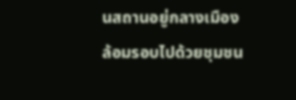นสถานอยู่กลางเมือง ล้อมรอบไปด้วยชุมชน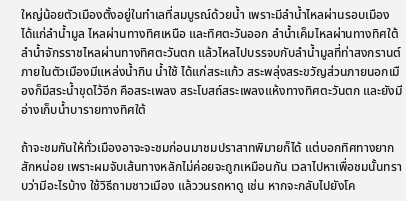ใหญ่น้อยตัวเมืองตั้งอยู่ในทำเลที่สมบูรณ์ด้วยน้ำ เพราะมีลำน้ำไหลผ่านรอบเมือง ได้แก่ลำน้ำมูล ไหลผ่านทางทิศเหนือ และทิศตะวันออก ลำน้ำเค็มไหลผ่านทางทิศใต้ ลำน้ำจักรราชไหลผ่านทางทิศตะวันตก แล้วไหลไปบรรจบกับลำน้ำมูลที่ท่าสงกรานต์ ภายในตัวเมืองมีแหล่งน้ำกิน น้ำใช้ ได้แก่สระแก้ว สระพลุ่งสระขวัญส่วนภายนอกเมืองก็มีสระน้ำขุดไว้อีก คือสระเพลง สระโบสถ์สระเพลงแห้งทางทิศตะวันตก และยังมีอ่างเก็บน้ำบารายทางทิศใต้

ถ้าจะชมกันให้ทั่วเมืองอาจะจะชมก่อนมาชมปราสาทพิมายก็ได้ แต่บอกทิศทางยากสักหน่อย เพราะผมจับเส้นทางหลักไม่ค่อยจะถูกเหมือนกัน เวลาไปหาเพื่อชมนั้นทราบว่ามีอะไรบ้าง ใช้วิธีถามชาวเมือง แล้ววนรถหาดู เช่น หากจะกลับไปยังโค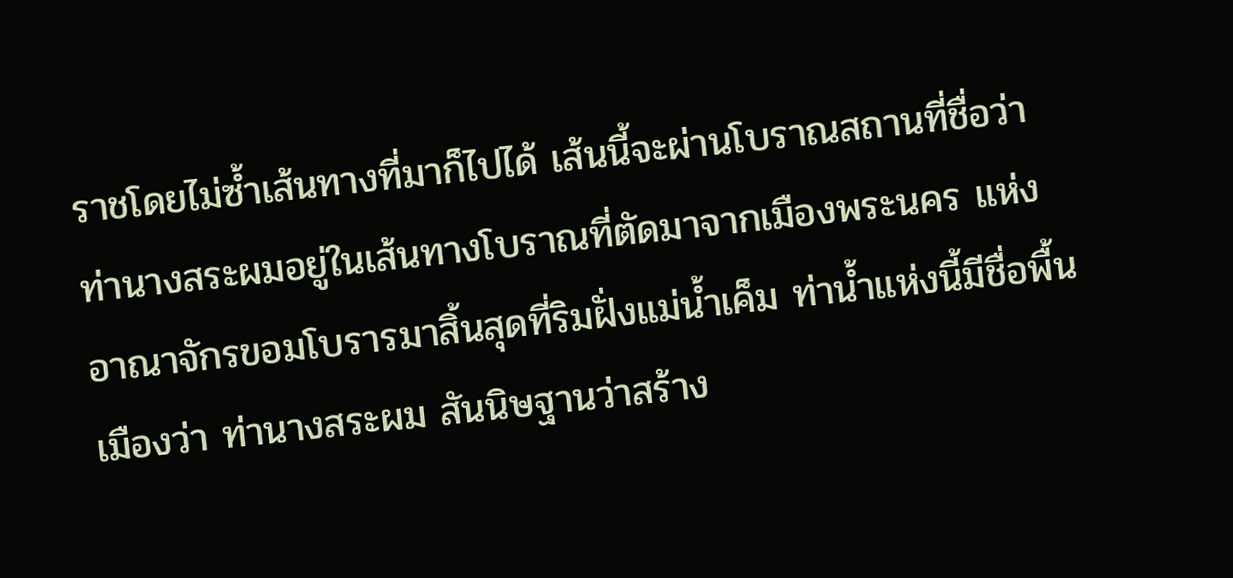ราชโดยไม่ซ้ำเส้นทางที่มาก็ไปได้ เส้นนี้จะผ่านโบราณสถานที่ชื่อว่าท่านางสระผมอยู่ในเส้นทางโบราณที่ตัดมาจากเมืองพระนคร แห่งอาณาจักรขอมโบรารมาสิ้นสุดที่ริมฝั่งแม่น้ำเค็ม ท่าน้ำแห่งนี้มีชื่อพื้นเมืองว่า ท่านางสระผม สันนิษฐานว่าสร้าง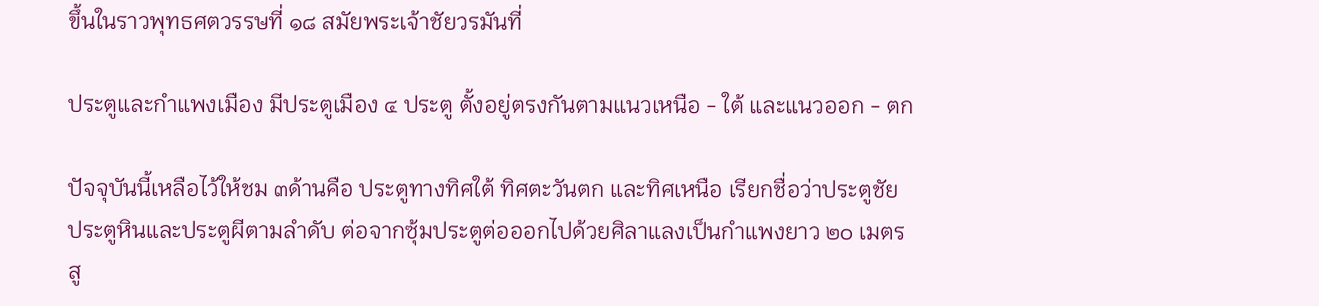ขึ้นในราวพุทธศตวรรษที่ ๑๘ สมัยพระเจ้าชัยวรมันที่

ประตูและกำแพงเมือง มีประตูเมือง ๔ ประตู ตั้งอยู่ตรงกันตามแนวเหนือ - ใต้ และแนวออก - ตก

ปัจจุบันนี้เหลือไว้ให้ชม ๓ด้านคือ ประตูทางทิศใต้ ทิศตะวันตก และทิศเหนือ เรียกชื่อว่าประตูชัย ประตูหินและประตูผีตามลำดับ ต่อจากซุ้มประตูต่อออกไปด้วยศิลาแลงเป็นกำแพงยาว ๒๐ เมตร สู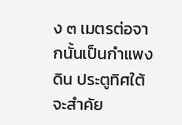ง ๓ เมตรต่อจากนั้นเป็นกำแพงดิน ประตูทิศใต้จะสำคัย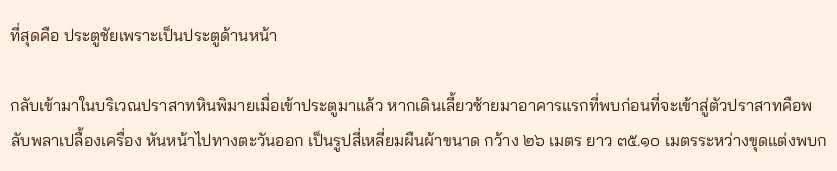ที่สุดคือ ประตูชัยเพราะเป็นประตูด้านหน้า

กลับเข้ามาในบริเวณปราสาทหินพิมายเมื่อเข้าประตูมาแล้ว หากเดินเลี้ยวซ้ายมาอาคารแรกที่พบก่อนที่จะเข้าสู่ตัวปราสาทคือพลับพลาเปลื้องเครื่อง หันหน้าไปทางตะวันออก เป็นรูปสี่เหลี่ยมผืนผ้าขนาด กว้าง ๒๖ เมตร ยาว ๓๕.๑๐ เมตรระหว่างขุดแต่งพบก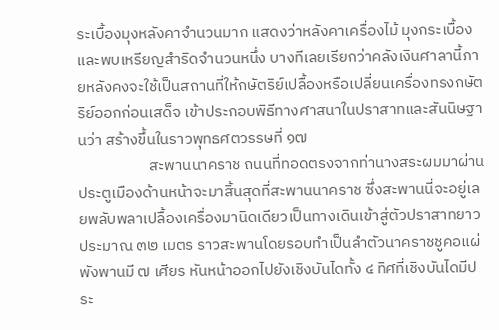ระเบื้องมุงหลังคาจำนวนมาก แสดงว่าหลังคาเครื่องไม้ มุงกระเบื้องและพบเหรียญสำริดจำนวนหนึ่ง บางทีเลยเรียกว่าคลังเงินศาลานี้ภายหลังคงจะใช้เป็นสถานที่ให้กษัตริย์เปลื้องหรือเปลี่ยนเครื่องทรงกษัตริย์ออกก่อนเสด็จ เข้าประกอบพิธีทางศาสนาในปราสาทและสันนิษฐานว่า สร้างขึ้นในราวพุทธศตวรรษที่ ๑๗
                    สะพานนาคราช ถนนที่ทอดตรงจากท่านางสระผมมาผ่านประตูเมืองด้านหน้าจะมาสิ้นสุดที่สะพานนาคราช ซึ่งสะพานนี่จะอยู่เลยพลับพลาเปลื้องเครื่องมานิดเดียวเป็นทางเดินเข้าสู่ตัวปราสาทยาวประมาณ ๓๒ เมตร ราวสะพานโดยรอบทำเป็นลำตัวนาคราชชูคอแผ่พังพานมี ๗ เศียร หันหน้าออกไปยังเชิงบันไดทั้ง ๔ ทิศที่เชิงบันไดมีประ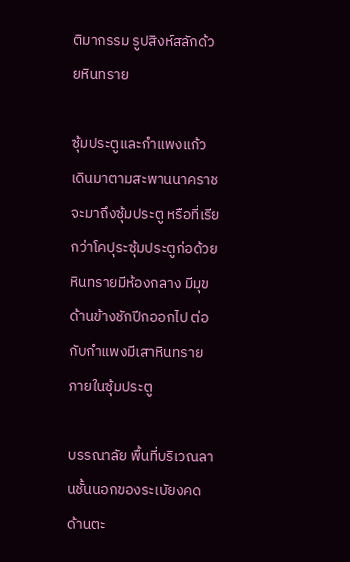ติมากรรม รูปสิงห์สลักด้วยหินทราย

ซุ้มประตูและกำแพงแก้ว เดินมาตามสะพานนาคราช จะมาถึงซุ้มประตู หรือที่เรียกว่าโคปุระซุ้มประตูก่อด้วยหินทรายมีห้องกลาง มีมุข ด้านข้างชักปีกออกไป ต่อกับกำแพงมีเสาหินทรายภายในซุ้มประตู

บรรณาลัย พื้นที่บริเวณลานชั้นนอกของระเบัยงคดด้านตะ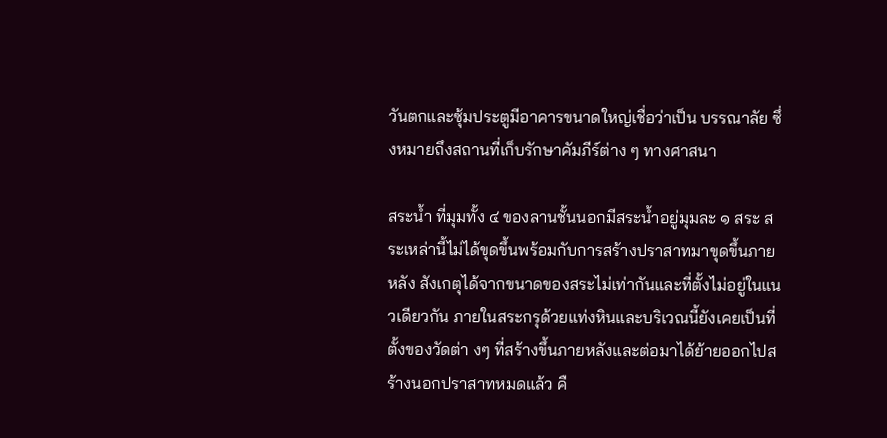วันตกและซุ้มประตูมีอาคารขนาดใหญ่เชื่อว่าเป็น บรรณาลัย ซึ่งหมายถึงสถานที่เก็บรักษาคัมภีร์ต่าง ๆ ทางศาสนา

สระน้ำ ที่มุมทั้ง ๔ ของลานชั้นนอกมีสระน้ำอยู่มุมละ ๑ สระ สระเหล่านี้ไม่ได้ขุดขึ้นพร้อมกับการสร้างปราสาทมาขุดขึ้นภายหลัง สังเกตุได้จากขนาดของสระไม่เท่ากันและที่ตั้งไม่อยู่ในแนวเดียวกัน ภายในสระกรุด้วยแท่งหินและบริเวณนี้ยังเคยเป็นที่ตั้งของวัดต่า งๆ ที่สร้างขึ้นภายหลังและต่อมาได้ย้ายออกไปสร้างนอกปราสาทหมดแล้ว คื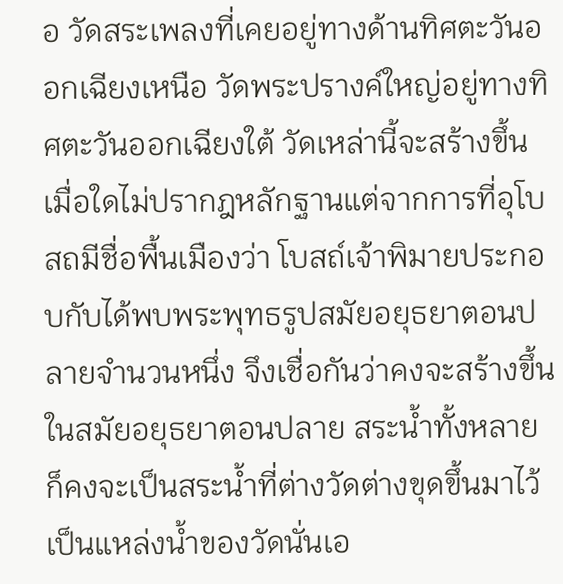อ วัดสระเพลงที่เคยอยู่ทางด้านทิศตะวันออกเฉียงเหนือ วัดพระปรางค์ใหญ่อยู่ทางทิศตะวันออกเฉียงใต้ วัดเหล่านี้จะสร้างขึ้นเมื่อใดไม่ปรากฎหลักฐานแต่จากการที่อุโบสถมีชื่อพื้นเมืองว่า โบสถ์เจ้าพิมายประกอบกับได้พบพระพุทธรูปสมัยอยุธยาตอนปลายจำนวนหนึ่ง จึงเชื่อกันว่าคงจะสร้างขึ้นในสมัยอยุธยาตอนปลาย สระน้ำทั้งหลายก็คงจะเป็นสระน้ำที่ต่างวัดต่างขุดขึ้นมาไว้เป็นแหล่งน้ำของวัดนั่นเอ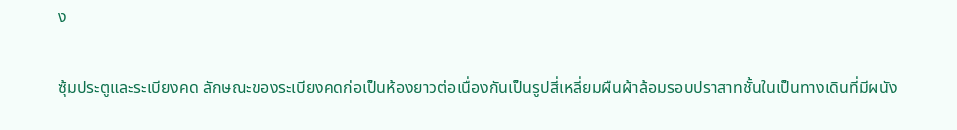ง

ซุ้มประตูและระเบียงคด ลักษณะของระเบียงคดก่อเป็นห้องยาวต่อเนื่องกันเป็นรูปสี่เหลี่ยมผืนผ้าล้อมรอบปราสาทชั้นในเป็นทางเดินที่มีผนัง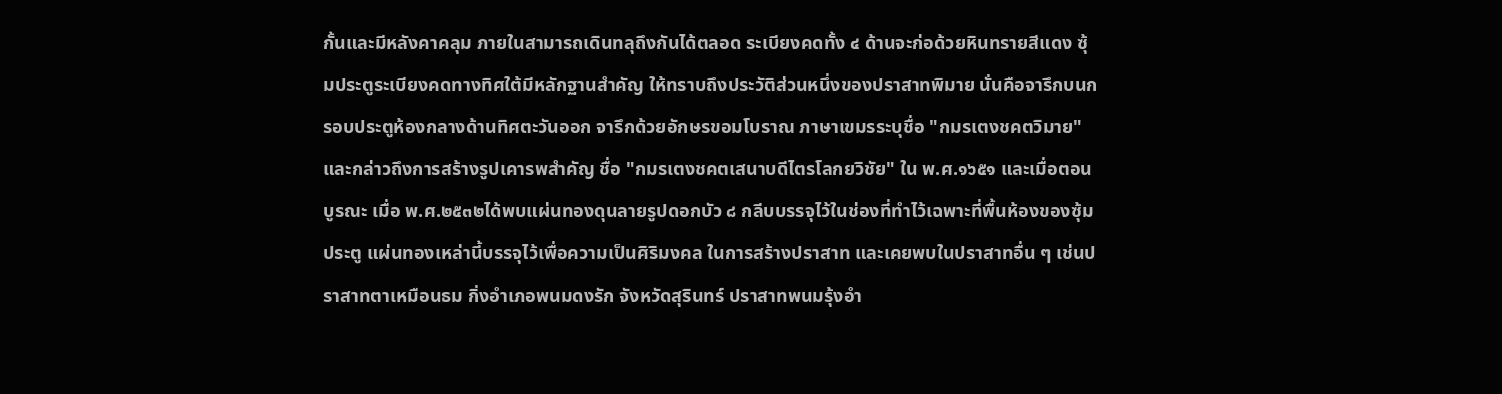กั้นและมีหลังคาคลุม ภายในสามารถเดินทลุถึงกันได้ตลอด ระเบียงคดทั้ง ๔ ด้านจะก่อด้วยหินทรายสีแดง ซุ้มประตูระเบียงคดทางทิศใต้มีหลักฐานสำคัญ ให้ทราบถึงประวัติส่วนหนึ่งของปราสาทพิมาย นั่นคือจารึกบนกรอบประตูห้องกลางด้านทิศตะวันออก จารึกด้วยอักษรขอมโบราณ ภาษาเขมรระบุชื่อ "กมรเตงชคตวิมาย" และกล่าวถึงการสร้างรูปเคารพสำคัญ ชื่อ "กมรเตงชคตเสนาบดีไตรโลกยวิชัย" ใน พ.ศ.๑๖๕๑ และเมื่อตอนบูรณะ เมื่อ พ.ศ.๒๕๓๒ได้พบแผ่นทองดุนลายรูปดอกบัว ๘ กลีบบรรจุไว้ในช่องที่ทำไว้เฉพาะที่พื้นห้องของซุ้มประตู แผ่นทองเหล่านี้บรรจุไว้เพื่อความเป็นศิริมงคล ในการสร้างปราสาท และเคยพบในปราสาทอื่น ๆ เช่นปราสาทตาเหมือนธม กิ่งอำเภอพนมดงรัก จังหวัดสุรินทร์ ปราสาทพนมรุ้งอำ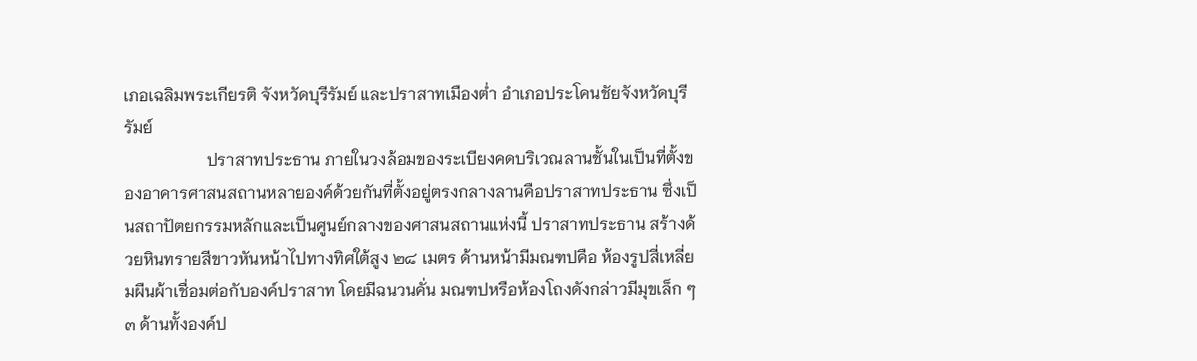เภอเฉลิมพระเกียรติ จังหวัดบุรีรัมย์ และปราสาทเมืองต่ำ อำเภอประโคนชัยจังหวัดบุรีรัมย์
                    ปราสาทประธาน ภายในวงล้อมของระเบียงคดบริเวณลานชั้นในเป็นที่ตั้งของอาคารศาสนสถานหลายองค์ด้วยกันที่ตั้งอยู่ตรงกลางลานคือปราสาทประธาน ซึ่งเป็นสถาปัตยกรรมหลักและเป็นศูนย์กลางของศาสนสถานแห่งนี้ ปราสาทประธาน สร้างด้วยหินทรายสีขาวหันหน้าไปทางทิศใต้สูง ๒๘ เมตร ด้านหน้ามีมณฑปคือ ห้องรูปสี่เหลี่ยมผืนผ้าเชื่อมต่อกับองค์ปราสาท โดยมีฉนวนคั่น มณฑปหรือห้องโถงดังกล่าวมีมุขเล็ก ๆ ๓ ด้านทั้งองค์ป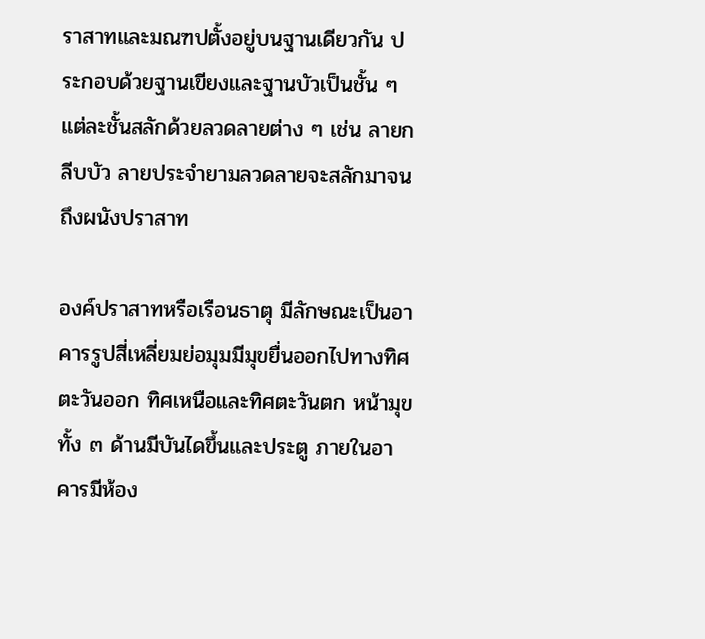ราสาทและมณฑปตั้งอยู่บนฐานเดียวกัน ประกอบด้วยฐานเขียงและฐานบัวเป็นชั้น ๆแต่ละชั้นสลักด้วยลวดลายต่าง ๆ เช่น ลายกลีบบัว ลายประจำยามลวดลายจะสลักมาจนถึงผนังปราสาท

องค์ปราสาทหรือเรือนธาตุ มีลักษณะเป็นอาคารรูปสี่เหลี่ยมย่อมุมมีมุขยื่นออกไปทางทิศตะวันออก ทิศเหนือและทิศตะวันตก หน้ามุขทั้ง ๓ ด้านมีบันไดขึ้นและประตู ภายในอาคารมีห้อง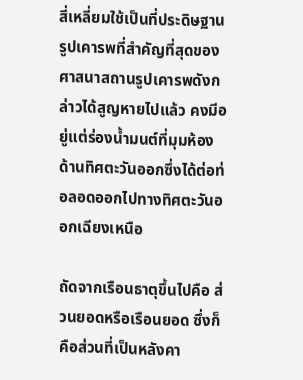สี่เหลี่ยมใช้เป็นที่ประดิษฐานรูปเคารพที่สำคัญที่สุดของศาสนาสถานรูปเคารพดังกล่าวได้สูญหายไปแล้ว คงมีอยู่แต่ร่องน้ำมนต์ที่มุมห้องด้านทิศตะวันออกซึ่งได้ต่อท่อลอดออกไปทางทิศตะวันออกเฉียงเหนือ

ถัดจากเรือนธาตุขึ้นไปคือ ส่วนยอดหรือเรือนยอด ซึ่งก็คือส่วนที่เป็นหลังคา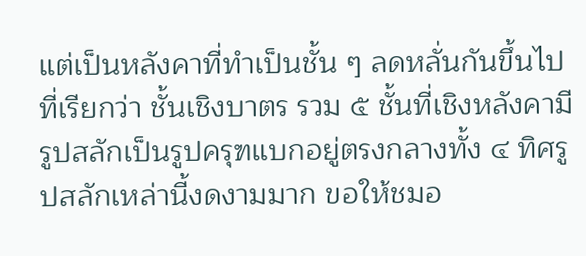แต่เป็นหลังคาที่ทำเป็นชั้น ๆ ลดหลั่นกันขึ้นไปที่เรียกว่า ชั้นเชิงบาตร รวม ๕ ชั้นที่เชิงหลังคามีรูปสลักเป็นรูปครุฑแบกอยู่ตรงกลางทั้ง ๔ ทิศรูปสลักเหล่านี้งดงามมาก ขอให้ชมอ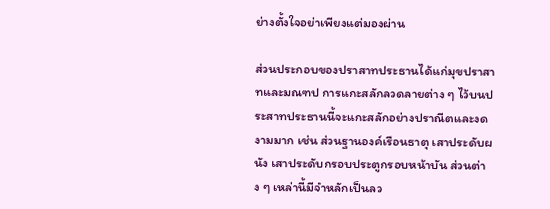ย่างตั้งใจอย่าเพียงแต่มองผ่าน

ส่วนประกอบของปราสาทประธานได้แก่มุขปราสาทและมณฑป การแกะสลักลวดลายต่าง ๆ ไว้บนประสาทประธานนี้จะแกะสลักอย่างปราณีตและงดงามมาก เช่น ส่วนฐานองค์เรือนธาตุ เสาประดับผนัง เสาประดับกรอบประตูกรอบหน้าบัน ส่วนต่าง ๆ เหล่านี้มีจำหลักเป็นลว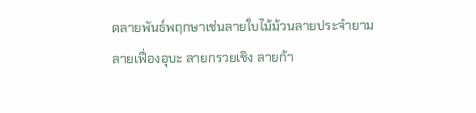ดลายพันธ์พฤกษาเช่นลายใบไม้ม้วนลายประจำยาม ลายเฟื่องอุบะ ลายกรวยเชิง ลายก้า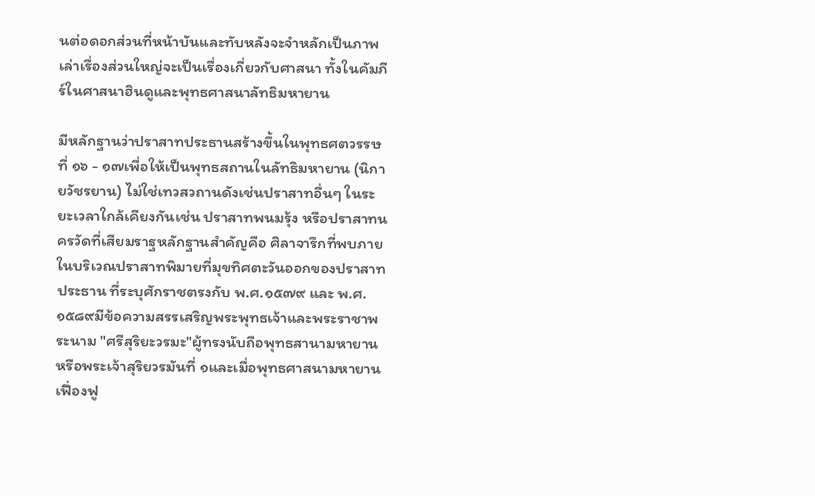นต่อดอกส่วนที่หน้าบันและทับหลังจะจำหลักเป็นภาพเล่าเรื่องส่วนใหญ่จะเป็นเรื่องเกี่ยวกับศาสนา ทั้งในคัมภีร์ในศาสนาฮินดูและพุทธศาสนาลัทธิมหายาน

มีหลักฐานว่าปราสาทประธานสร้างขึ้นในพุทธศตวรรษที่ ๑๖ - ๑๗เพื่อให้เป็นพุทธสถานในลัทธิมหายาน (นิกายวัชรยาน) ไม่ใช่เทวสวถานดังเช่นปราสาทอื่นๆ ในระยะเวลาใกล้เคียงกันเช่น ปราสาทพนมรุ้ง หรือปราสาทนครวัดที่เสียมราฐหลักฐานสำคัญคือ ศิลาจารึกที่พบภายในบริเวณปราสาทพิมายที่มุขทิศตะวันออกของปราสาทประธาน ที่ระบุศักราชตรงกับ พ.ศ.๑๕๗๙ และ พ.ศ.๑๕๘๙มีข้อความสรรเสริญพระพุทธเจ้าและพระราชาพระนาม "ศรีสุริยะวรมะ"ผู้ทรงนับถือพุทธสานามหายานหรือพระเจ้าสุริยวรมันที่ ๑และเมื่อพุทธศาสนามหายานเฟื่องฟู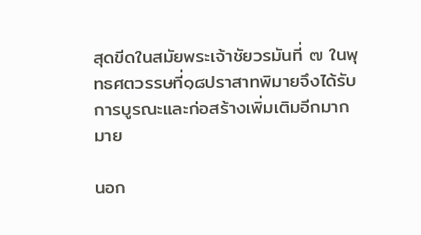สุดขีดในสมัยพระเจ้าชัยวรมันที่ ๗ ในพุทธศตวรรษที่๑๘ปราสาทพิมายจึงได้รับการบูรณะและก่อสร้างเพิ่มเติมอีกมากมาย

นอก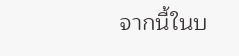จากนี้ในบ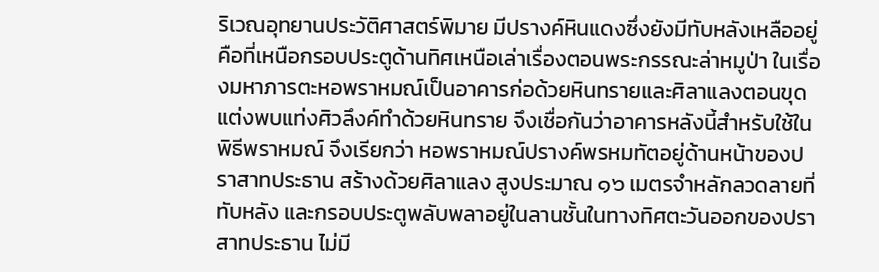ริเวณอุทยานประวัติศาสตร์พิมาย มีปรางค์หินแดงซึ่งยังมีทับหลังเหลืออยู่คือที่เหนือกรอบประตูด้านทิศเหนือเล่าเรื่องตอนพระกรรณะล่าหมูป่า ในเรื่องมหาภารตะหอพราหมณ์เป็นอาคารก่อด้วยหินทรายและศิลาแลงตอนขุดแต่งพบแท่งศิวลึงค์ทำด้วยหินทราย จึงเชื่อกันว่าอาคารหลังนี้สำหรับใช้ในพิธีพราหมณ์ จึงเรียกว่า หอพราหมณ์ปรางค์พรหมทัตอยู่ด้านหน้าของปราสาทประธาน สร้างด้วยศิลาแลง สูงประมาณ ๑๖ เมตรจำหลักลวดลายที่ทับหลัง และกรอบประตูพลับพลาอยู่ในลานชั้นในทางทิศตะวันออกของปราสาทประธาน ไม่มี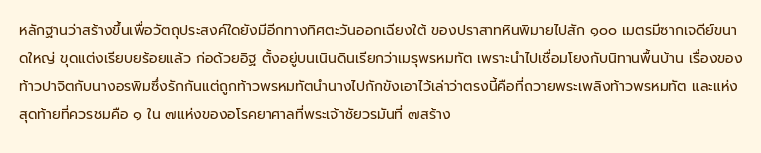หลักฐานว่าสร้างขึ้นเพื่อวัตถุประสงค์ใดยังมีอีกทางทิศตะวันออกเฉียงใต้ ของปราสาทหินพิมายไปสัก ๑๐๐ เมตรมีซากเจดีย์ขนาดใหญ่ ขุดแต่งเรียบยร้อยแล้ว ก่อด้วยอิฐ ตั้งอยู่บนเนินดินเรียกว่าเมรุพรหมทัต เพราะนำไปเชื่อมโยงกับนิทานพื้นบ้าน เรื่องของท้าวปาจิตกับนางอรพิมซึ่งรักกันแต่ถูกท้าวพรหมทัตนำนางไปกักขังเอาไว้เล่าว่าตรงนี้คือที่ถวายพระเพลิงท้าวพรหมทัต และแห่งสุดท้ายที่ควรชมคือ ๑ ใน ๗แห่งของอโรคยาศาลที่พระเจ้าชัยวรมันที่ ๗สร้าง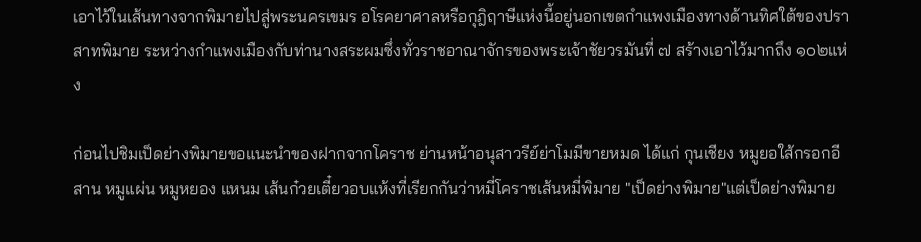เอาไว้ในเส้นทางจากพิมายไปสู่พระนครเขมร อโรคยาศาลหรือกุฎิฤาษีแห่งนี้อยู่นอกเขตกำแพงเมืองทางด้านทิศใต้ของปราสาทพิมาย ระหว่างกำแพงเมืองกับท่านางสระผมซึ่งทั่วราชอาณาจักรของพระเจ้าชัยวรมันที่ ๗ สร้างเอาไว้มากถึง ๑๐๒แห่ง

ก่อนไปชิมเป็ดย่างพิมายขอแนะนำของฝากจากโคราช ย่านหน้าอนุสาวรีย์ย่าโมมีขายหมด ได้แก่ กุนเชียง หมูยอใส้กรอกอีสาน หมูแผ่น หมูหยอง แหนม เส้นก๋วยเตี๋ยวอบแห้งที่เรียกกันว่าหมี่โคราชเส้นหมี่พิมาย "เป็ดย่างพิมาย"แต่เป็ดย่างพิมาย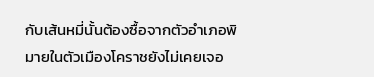กับเส้นหมี่นั้นต้องซื้อจากตัวอำเภอพิมายในตัวเมืองโคราชยังไม่เคยเจอ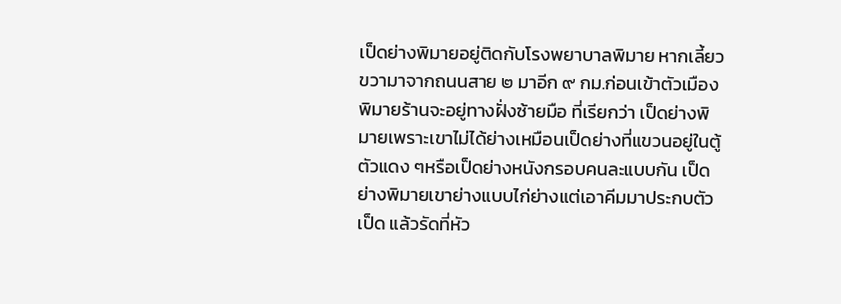เป็ดย่างพิมายอยู่ติดกับโรงพยาบาลพิมาย หากเลี้ยวขวามาจากถนนสาย ๒ มาอีก ๙ กม.ก่อนเข้าตัวเมืองพิมายร้านจะอยู่ทางฝั่งซ้ายมือ ที่เรียกว่า เป็ดย่างพิมายเพราะเขาไม่ได้ย่างเหมือนเป็ดย่างที่แขวนอยู่ในตู้ตัวแดง ๆหรือเป็ดย่างหนังกรอบคนละแบบกัน เป็ดย่างพิมายเขาย่างแบบไก่ย่างแต่เอาคีมมาประกบตัวเป็ด แล้วรัดที่หัว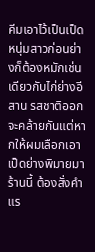คีมเอาไว้เป็นเป็ดหนุ่มสาวก่อนย่างก็ต้องหมักเช่นเดียวกับไก่ย่างอีสาน รสชาติออกจะคล้ายกันแต่หากให้ผมเลือกเอาเป็ดย่างพิมายมาร้านนี้ ต้องสั่งคำแร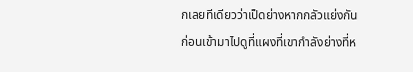กเลยทีเดียวว่าเป็ดย่างหากกลัวแย่งกันก่อนเข้ามาไปดูที่แผงที่เขากำลังย่างที่ห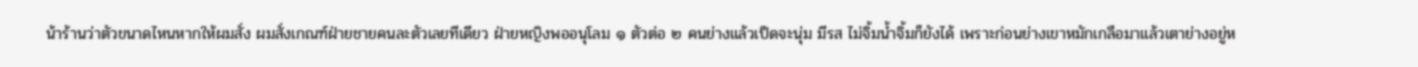น้าร้านว่าตัวขนาดไหนหากให้ผมสั่ง ผมสั่งเกณฑ์ฝ่ายชายคนละตัวเลยทีเดียว ฝ่ายหญิงพออนุโลม ๑ ตัวต่อ ๒ คนย่างแล้วเป็ดจะนุ่ม มีรส ไม่จิ้มน้ำจิ้มก็ยังได้ เพราะก่อนย่างเขาหมักเกลือมาแล้วเตาย่างอยู่ห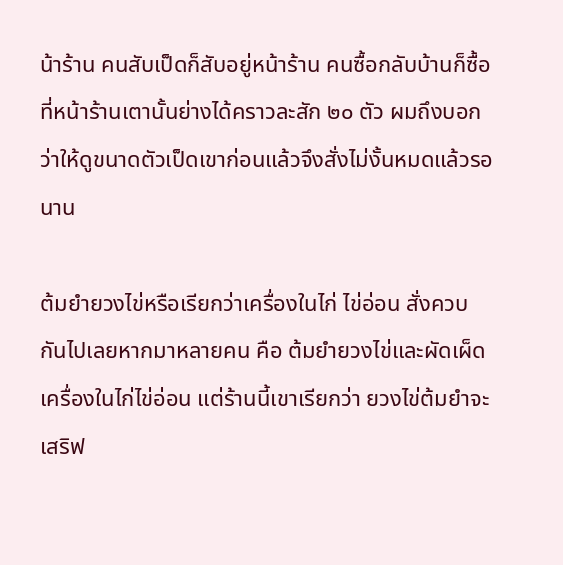น้าร้าน คนสับเป็ดก็สับอยู่หน้าร้าน คนซื้อกลับบ้านก็ซื้อที่หน้าร้านเตานั้นย่างได้คราวละสัก ๒๐ ตัว ผมถึงบอกว่าให้ดูขนาดตัวเป็ดเขาก่อนแล้วจึงสั่งไม่งั้นหมดแล้วรอนาน

ต้มยำยวงไข่หรือเรียกว่าเครื่องในไก่ ไข่อ่อน สั่งควบกันไปเลยหากมาหลายคน คือ ต้มยำยวงไข่และผัดเผ็ดเครื่องในไก่ไข่อ่อน แต่ร้านนี้เขาเรียกว่า ยวงไข่ต้มยำจะเสริฟ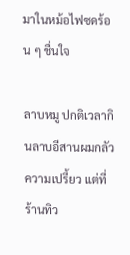มาในหม้อไฟซดร้อน ๆ ชื่นใจ

ลาบหมู ปกติเวลากินลาบอีสานผมกลัวความเปรี้ยว แต่ที่ร้านทิว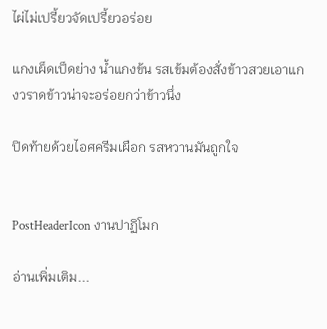ไผ่ไม่เปรี้ยวจัดเปรี้ยวอร่อย

แกงเผ็ดเป็ดย่าง น้ำแกงข้น รสเข้มต้องสั่งข้าวสวยเอาแกงวราดข้าวน่าจะอร่อยกว่าข้าวนึ่ง

ปิดท้ายด้วยไอศครีมเผือก รสหวานมันถูกใจ


PostHeaderIcon งานปาฏิโมก

อ่านเพิ่มเติม...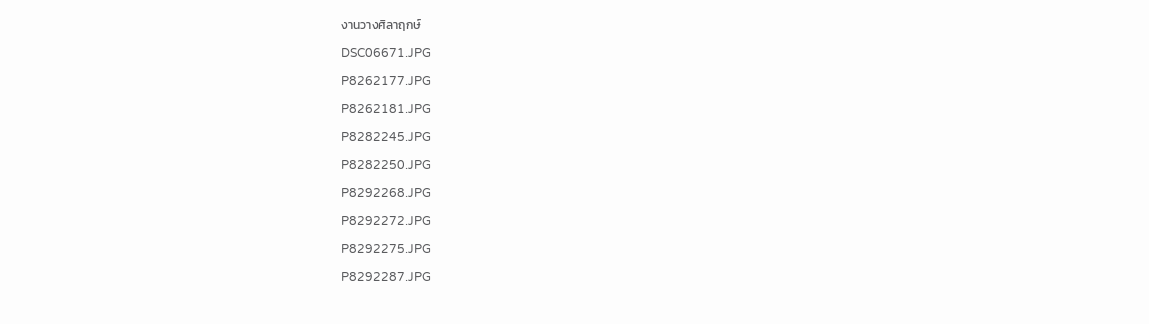งานวางศิลาฤกษ์

DSC06671.JPG

P8262177.JPG

P8262181.JPG

P8282245.JPG

P8282250.JPG

P8292268.JPG

P8292272.JPG

P8292275.JPG

P8292287.JPG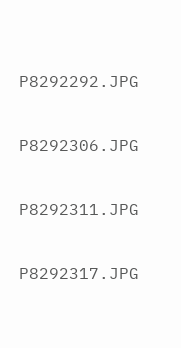P8292292.JPG

P8292306.JPG

P8292311.JPG

P8292317.JPG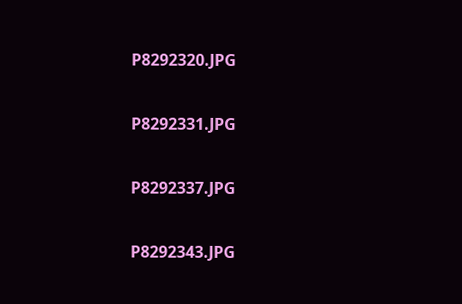P8292320.JPG

P8292331.JPG

P8292337.JPG

P8292343.JPG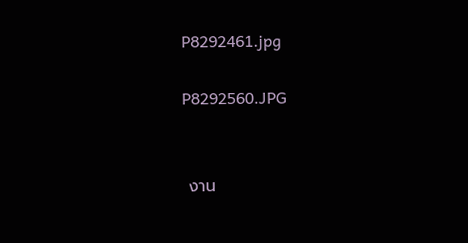P8292461.jpg

P8292560.JPG


 งาน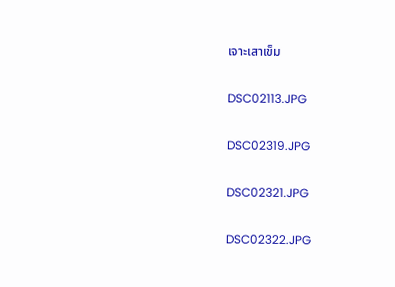เจาะเสาเข็ม

DSC02113.JPG

DSC02319.JPG

DSC02321.JPG

DSC02322.JPG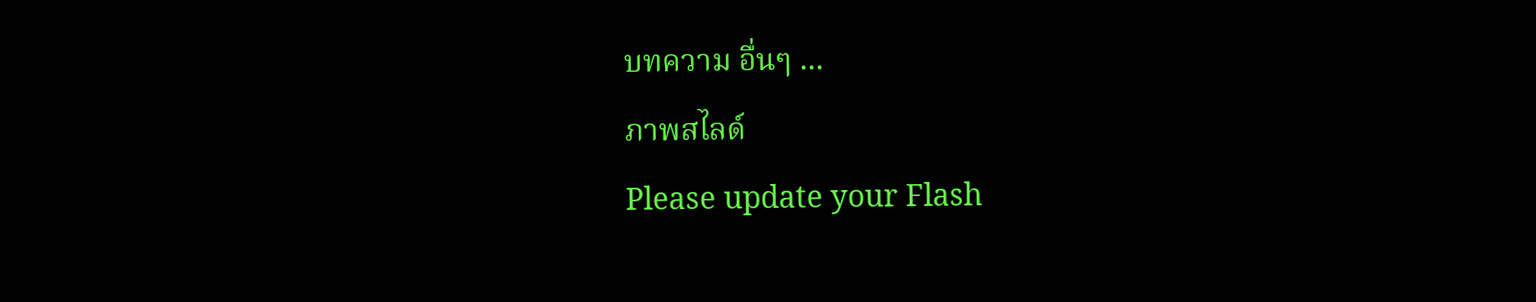บทความ อื่นๆ ...
ภาพสไลด์
Please update your Flash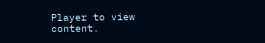Player to view content.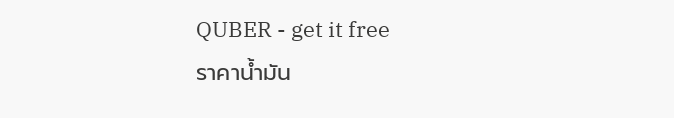QUBER - get it free
ราคาน้ำมัน